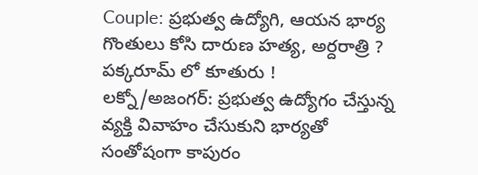Couple: ప్రభుత్వ ఉద్యోగి, ఆయన భార్య గొంతులు కోసి దారుణ హత్య, అర్దరాత్రి ? పక్కరూమ్ లో కూతురు !
లక్నో/అజంగర్: ప్రభుత్వ ఉద్యోగం చేస్తున్న వ్యక్తి వివాహం చేసుకుని భార్యతో సంతోషంగా కాపురం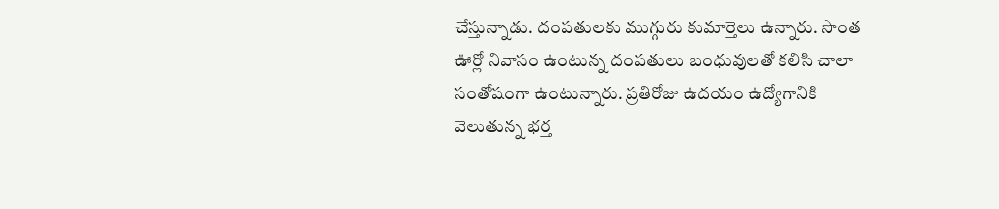చేస్తున్నాడు. దంపతులకు ముగ్గురు కుమార్తెలు ఉన్నారు. సొంత ఊర్లో నివాసం ఉంటున్న దంపతులు బంధువులతో కలిసి చాలా సంతోషంగా ఉంటున్నారు. ప్రతిరోజు ఉదయం ఉద్యోగానికి వెలుతున్న భర్త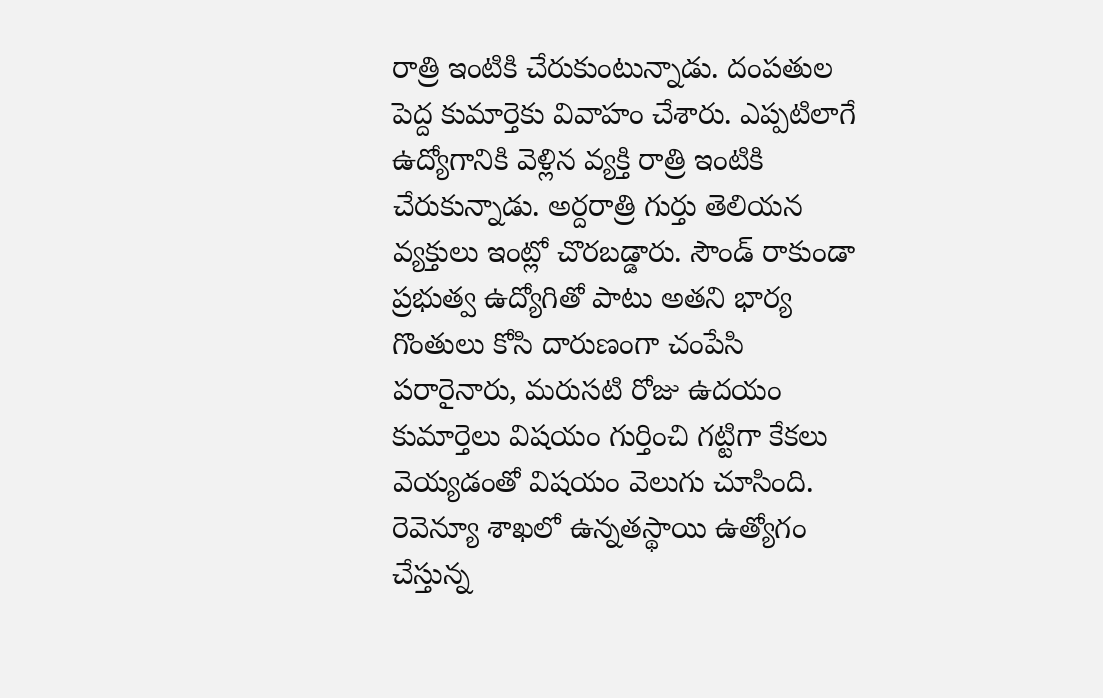రాత్రి ఇంటికి చేరుకుంటున్నాడు. దంపతుల పెద్ద కుమార్తెకు వివాహం చేశారు. ఎప్పటిలాగే ఉద్యోగానికి వెళ్లిన వ్యక్తి రాత్రి ఇంటికి చేరుకున్నాడు. అర్దరాత్రి గుర్తు తెలియన వ్యక్తులు ఇంట్లో చొరబడ్డారు. సౌండ్ రాకుండా ప్రభుత్వ ఉద్యోగితో పాటు అతని భార్య గొంతులు కోసి దారుణంగా చంపేసి పరారైనారు, మరుసటి రోజు ఉదయం కుమార్తెలు విషయం గుర్తించి గట్టిగా కేకలు వెయ్యడంతో విషయం వెలుగు చూసింది. రెవెన్యూ శాఖలో ఉన్నతస్థాయి ఉత్యోగం చేస్తున్న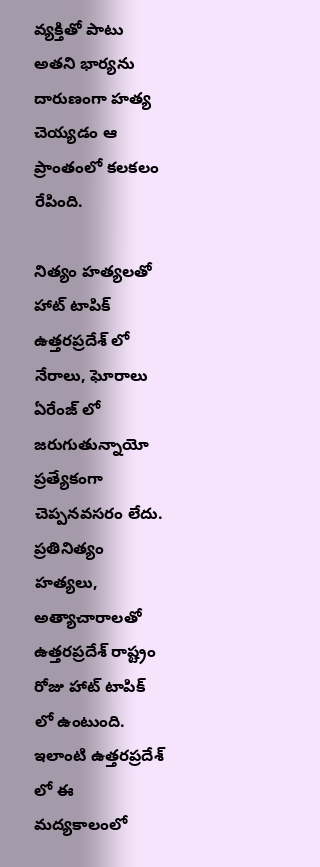వ్యక్తితో పాటు అతని భార్యను దారుణంగా హత్య చెయ్యడం ఆ ప్రాంతంలో కలకలం రేపింది.

నిత్యం హత్యలతో హాట్ టాపిక్
ఉత్తరప్రదేశ్ లో నేరాలు, ఘోరాలు ఏరేంజ్ లో జరుగుతున్నాయో ప్రత్యేకంగా చెప్పనవసరం లేదు. ప్రతినిత్యం హత్యలు, అత్యాచారాలతో ఉత్తరప్రదేశ్ రాష్ట్రం రోజు హాట్ టాపిక్ లో ఉంటుంది. ఇలాంటి ఉత్తరప్రదేశ్ లో ఈ మద్యకాలంలో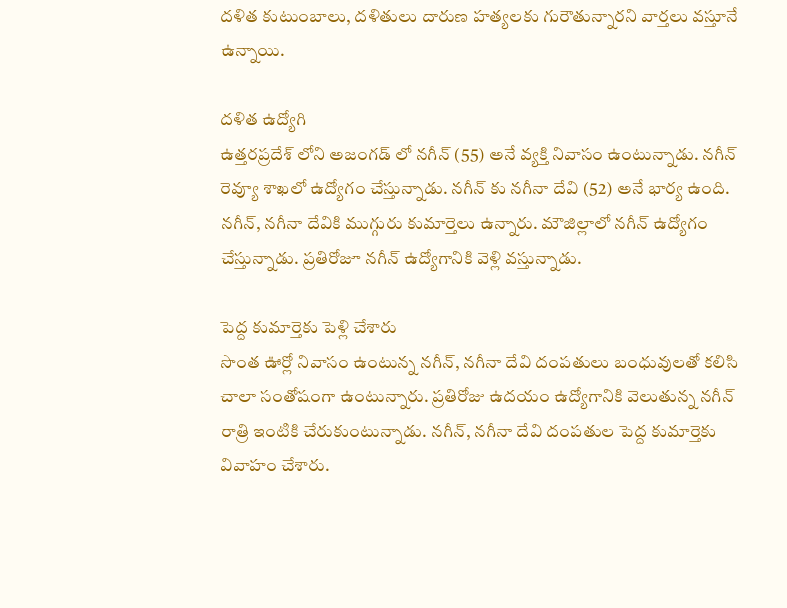దళిత కుటుంబాలు, దళితులు దారుణ హత్యలకు గురౌతున్నారని వార్తలు వస్తూనే ఉన్నాయి.

దళిత ఉద్యోగి
ఉత్తరప్రదేశ్ లోని అజంగడ్ లో నగీన్ (55) అనే వ్యక్తి నివాసం ఉంటున్నాడు. నగీన్ రెవ్యూ శాఖలో ఉద్యోగం చేస్తున్నాడు. నగీన్ కు నగీనా దేవి (52) అనే భార్య ఉంది. నగీన్, నగీనా దేవికి ముగ్గురు కుమార్తెలు ఉన్నారు. మౌజిల్లాలో నగీన్ ఉద్యోగం చేస్తున్నాడు. ప్రతిరోజూ నగీన్ ఉద్యోగానికి వెళ్లి వస్తున్నాడు.

పెద్ద కుమార్తెకు పెళ్లి చేశారు
సొంత ఊర్లో నివాసం ఉంటున్న నగీన్, నగీనా దేవి దంపతులు బంధువులతో కలిసి చాలా సంతోషంగా ఉంటున్నారు. ప్రతిరోజు ఉదయం ఉద్యోగానికి వెలుతున్న నగీన్ రాత్రి ఇంటికి చేరుకుంటున్నాడు. నగీన్, నగీనా దేవి దంపతుల పెద్ద కుమార్తెకు వివాహం చేశారు.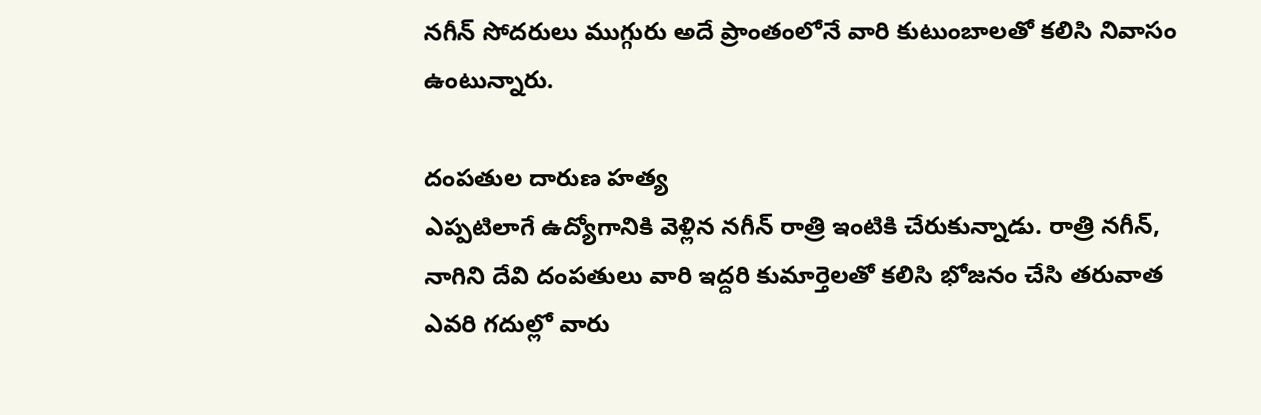నగీన్ సోదరులు ముగ్గురు అదే ప్రాంతంలోనే వారి కుటుంబాలతో కలిసి నివాసం ఉంటున్నారు.

దంపతుల దారుణ హత్య
ఎప్పటిలాగే ఉద్యోగానికి వెళ్లిన నగీన్ రాత్రి ఇంటికి చేరుకున్నాడు. రాత్రి నగీన్, నాగిని దేవి దంపతులు వారి ఇద్దరి కుమార్తెలతో కలిసి భోజనం చేసి తరువాత ఎవరి గదుల్లో వారు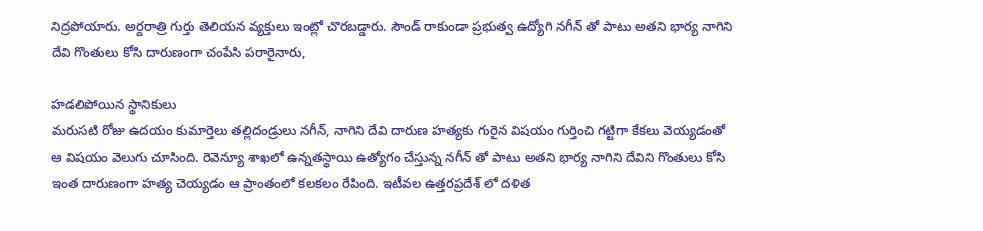నిద్రపోయారు. అర్దరాత్రి గుర్తు తెలియన వ్యక్తులు ఇంట్లో చొరబడ్డారు. సౌండ్ రాకుండా ప్రభుత్వ ఉద్యోగి నగీన్ తో పాటు అతని భార్య నాగిని దేవి గొంతులు కోసి దారుణంగా చంపేసి పరారైనారు,

హడలిపోయిన స్థానికులు
మరుసటి రోజు ఉదయం కుమార్తెలు తల్లిదండ్రులు నగీన్, నాగిని దేవి దారుణ హత్యకు గురైన విషయం గుర్తించి గట్టిగా కేకలు వెయ్యడంతో ఆ విషయం వెలుగు చూసింది. రెవెన్యూ శాఖలో ఉన్నతస్థాయి ఉత్యోగం చేస్తున్న నగీన్ తో పాటు అతని భార్య నాగిని దేవిని గొంతులు కోసి ఇంత దారుణంగా హత్య చెయ్యడం ఆ ప్రాంతంలో కలకలం రేపింది. ఇటీవల ఉత్తరప్రదేశ్ లో దళిత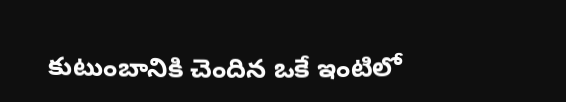కుటుంబానికి చెందిన ఒకే ఇంటిలో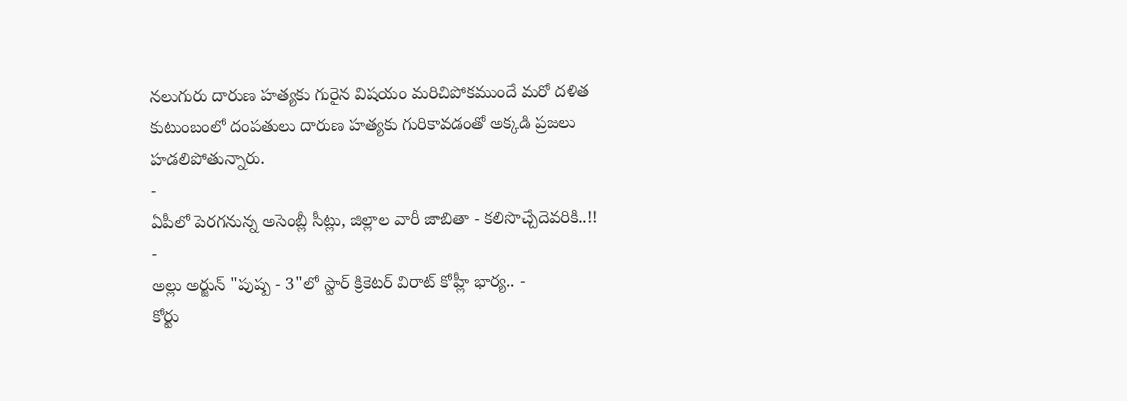నలుగురు దారుణ హత్యకు గురైన విషయం మరిచిపోకముందే మరో దళిత కుటుంబంలో దంపతులు దారుణ హత్యకు గురికావడంతో అక్కడి ప్రజలు హడలిపోతున్నారు.
-
ఏపీలో పెరగనున్న అసెంబ్లీ సీట్లు, జిల్లాల వారీ జాబితా - కలిసొచ్చేదెవరికి..!! -
అల్లు అర్జున్ "పుష్ప - 3"లో స్టార్ క్రికెటర్ విరాట్ కోహ్లీ భార్య.. -
కోర్టు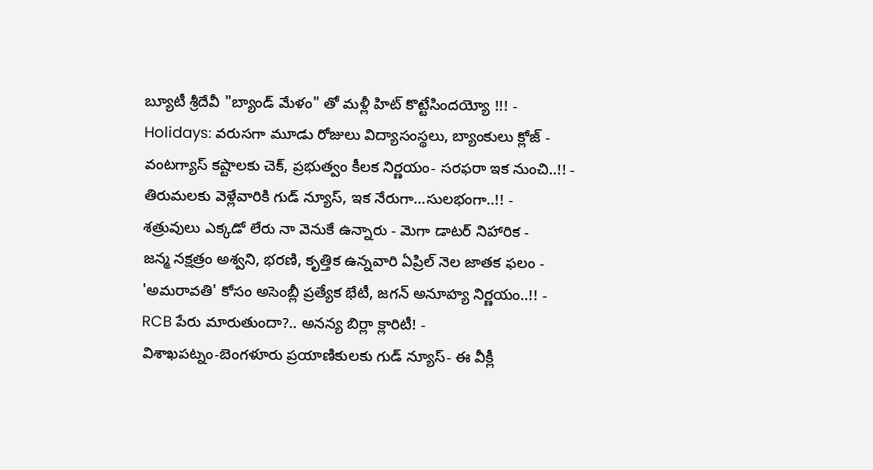బ్యూటీ శ్రీదేవీ "బ్యాండ్ మేళం" తో మళ్లీ హిట్ కొట్టేసిందయ్యో !!! -
Holidays: వరుసగా మూడు రోజులు విద్యాసంస్థలు, బ్యాంకులు క్లోజ్ -
వంటగ్యాస్ కష్టాలకు చెక్, ప్రభుత్వం కీలక నిర్ణయం- సరఫరా ఇక నుంచి..!! -
తిరుమలకు వెళ్లేవారికి గుడ్ న్యూస్, ఇక నేరుగా...సులభంగా..!! -
శత్రువులు ఎక్కడో లేరు నా వెనుకే ఉన్నారు - మెగా డాటర్ నిహారిక -
జన్మ నక్షత్రం అశ్వని, భరణి, కృత్తిక ఉన్నవారి ఏప్రిల్ నెల జాతక ఫలం -
'అమరావతి' కోసం అసెంబ్లీ ప్రత్యేక భేటీ, జగన్ అనూహ్య నిర్ణయం..!! -
RCB పేరు మారుతుందా?.. అనన్య బిర్లా క్లారిటీ! -
విశాఖపట్నం-బెంగళూరు ప్రయాణికులకు గుడ్ న్యూస్- ఈ వీక్లీ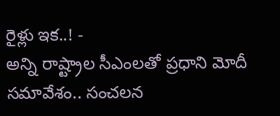రైళ్లు ఇక..! -
అన్ని రాష్ట్రాల సీఎంలతో ప్రధాని మోదీ సమావేశం.. సంచలన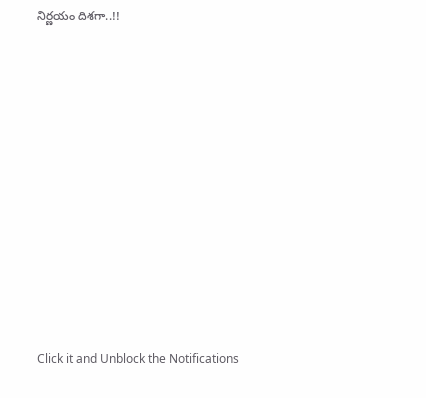నిర్ణయం దిశగా..!!












Click it and Unblock the Notifications